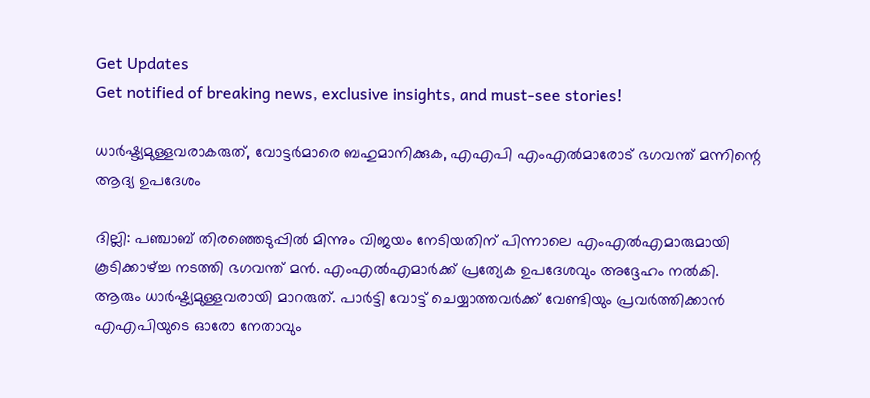Get Updates
Get notified of breaking news, exclusive insights, and must-see stories!

ധാര്‍ഷ്ട്യമുള്ളവരാകരുത്, വോട്ടര്‍മാരെ ബഹുമാനിക്കുക, എഎപി എംഎല്‍മാരോട് ഭഗവന്ത് മന്നിന്റെ ആദ്യ ഉപദേശം

ദില്ലി: പഞ്ചാബ് തിരഞ്ഞെടുപ്പില്‍ മിന്നും വിജയം നേടിയതിന് പിന്നാലെ എംഎല്‍എമാരുമായി കൂടിക്കാഴ്ച്ച നടത്തി ഭഗവന്ത് മന്‍. എംഎല്‍എമാര്‍ക്ക് പ്രത്യേക ഉപദേശവും അദ്ദേഹം നല്‍കി. ആരും ധാര്‍ഷ്ട്യമുള്ളവരായി മാറരുത്. പാര്‍ട്ടി വോട്ട് ചെയ്യാത്തവര്‍ക്ക് വേണ്ടിയും പ്രവര്‍ത്തിക്കാന്‍ എഎപിയുടെ ഓരോ നേതാവും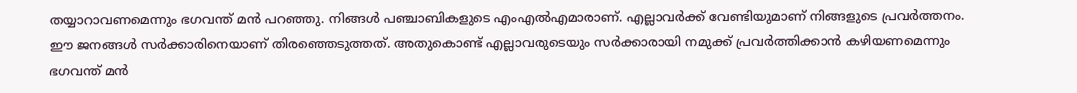തയ്യാറാവണമെന്നും ഭഗവന്ത് മന്‍ പറഞ്ഞു. നിങ്ങള്‍ പഞ്ചാബികളുടെ എംഎല്‍എമാരാണ്. എല്ലാവര്‍ക്ക് വേണ്ടിയുമാണ് നിങ്ങളുടെ പ്രവര്‍ത്തനം. ഈ ജനങ്ങള്‍ സര്‍ക്കാരിനെയാണ് തിരഞ്ഞെടുത്തത്. അതുകൊണ്ട് എല്ലാവരുടെയും സര്‍ക്കാരായി നമുക്ക് പ്രവര്‍ത്തിക്കാന്‍ കഴിയണമെന്നും ഭഗവന്ത് മന്‍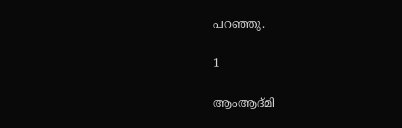പറഞ്ഞു.

1

ആംആദ്മി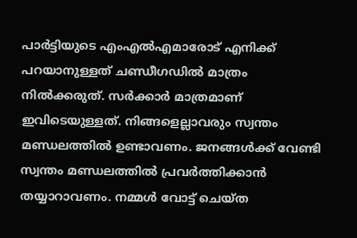പാര്‍ട്ടിയുടെ എംഎല്‍എമാരോട് എനിക്ക് പറയാനുള്ളത് ചണ്ഡീഗഡില്‍ മാത്രം നില്‍ക്കരുത്. സര്‍ക്കാര്‍ മാത്രമാണ് ഇവിടെയുള്ളത്. നിങ്ങളെല്ലാവരും സ്വന്തം മണ്ഡലത്തില്‍ ഉണ്ടാവണം. ജനങ്ങള്‍ക്ക് വേണ്ടി സ്വന്തം മണ്ഡലത്തില്‍ പ്രവര്‍ത്തിക്കാന്‍ തയ്യാറാവണം. നമ്മള്‍ വോട്ട് ചെയ്ത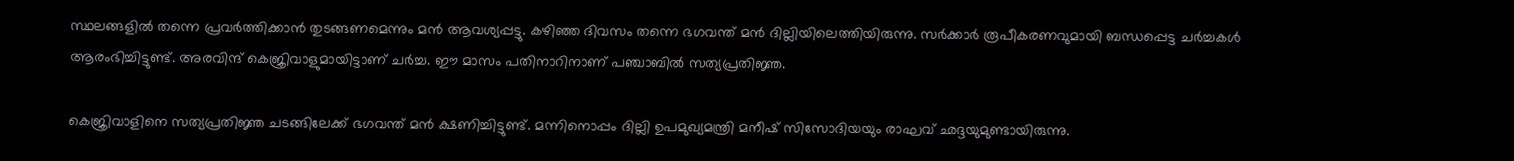സ്ഥലങ്ങളില്‍ തന്നെ പ്രവര്‍ത്തിക്കാന്‍ തുടങ്ങണമെന്നും മന്‍ ആവശ്യപ്പട്ടു. കഴിഞ്ഞ ദിവസം തന്നെ ഭഗവന്ത് മന്‍ ദില്ലിയിലെത്തിയിരുന്നു. സര്‍ക്കാര്‍ രൂപീകരണവുമായി ബന്ധപ്പെട്ട ചര്‍ച്ചകള്‍ ആരംഭിച്ചിട്ടുണ്ട്. അരവിന്ദ് കെജ്രിവാളുമായിട്ടാണ് ചര്‍ച്ച. ഈ മാസം പതിനാറിനാണ് പഞ്ചാബില്‍ സത്യപ്രതിജ്ഞ.

കെജ്രിവാളിനെ സത്യപ്രതിജ്ഞ ചടങ്ങിലേക്ക് ഭഗവന്ത് മന്‍ ക്ഷണിച്ചിട്ടുണ്ട്. മന്നിനൊപ്പം ദില്ലി ഉപമുഖ്യമന്ത്രി മനീഷ് സിസോദിയയും രാഘവ് ഛദ്ദയുമുണ്ടായിരുന്നു.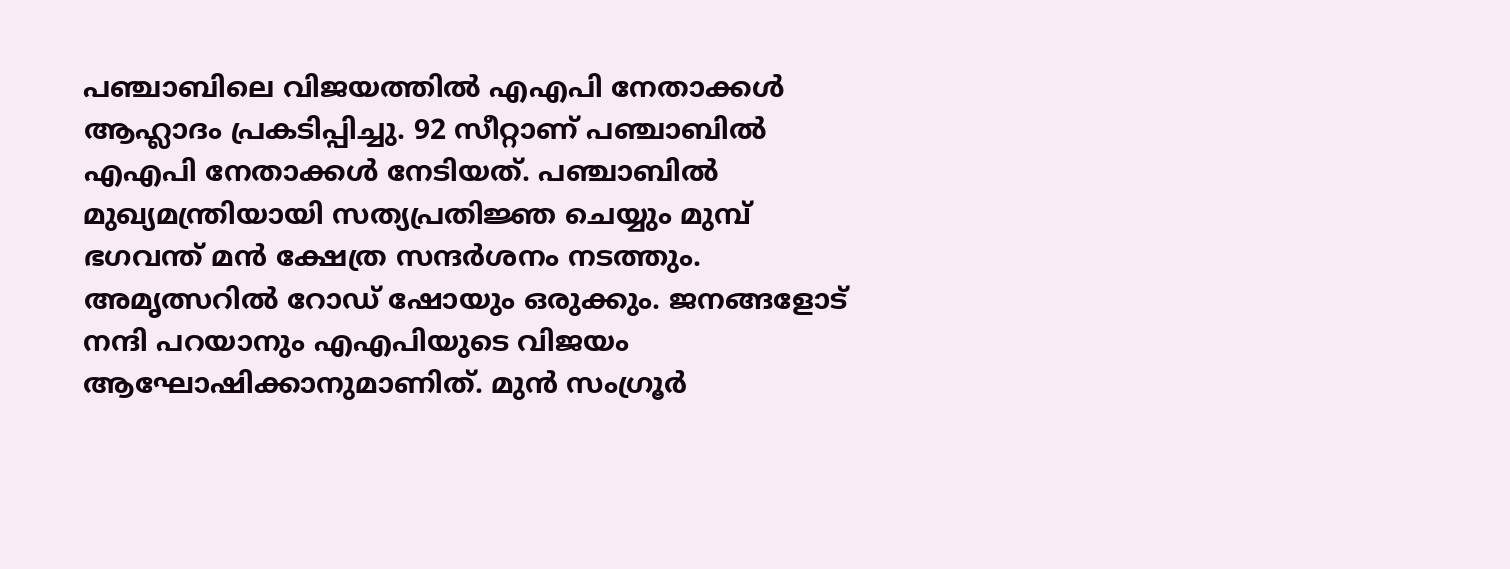പഞ്ചാബിലെ വിജയത്തില്‍ എഎപി നേതാക്കള്‍ ആഹ്ലാദം പ്രകടിപ്പിച്ചു. 92 സീറ്റാണ് പഞ്ചാബില്‍ എഎപി നേതാക്കള്‍ നേടിയത്. പഞ്ചാബില്‍ മുഖ്യമന്ത്രിയായി സത്യപ്രതിജ്ഞ ചെയ്യും മുമ്പ് ഭഗവന്ത് മന്‍ ക്ഷേത്ര സന്ദര്‍ശനം നടത്തും. അമൃത്സറില്‍ റോഡ് ഷോയും ഒരുക്കും. ജനങ്ങളോട് നന്ദി പറയാനും എഎപിയുടെ വിജയം ആഘോഷിക്കാനുമാണിത്. മുന്‍ സംഗ്രൂര്‍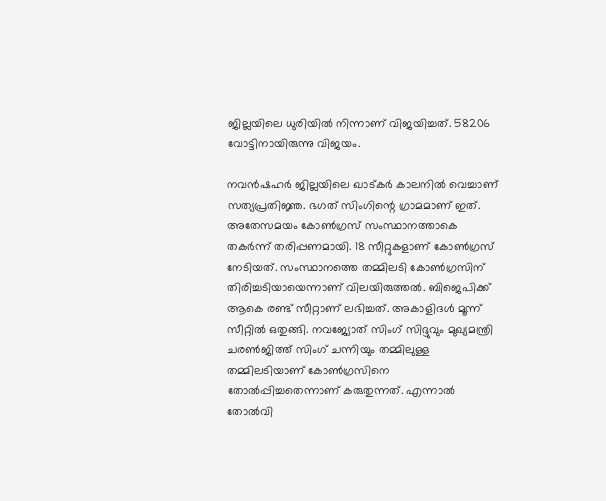ജില്ലയിലെ ധുരിയില്‍ നിന്നാണ് വിജയിച്ചത്. 58206 വോട്ടിനായിരുന്നു വിജയം.

നവന്‍ഷഹര്‍ ജില്ലയിലെ ഖാട്കര്‍ കാലനില്‍ വെച്ചാണ് സത്യപ്രതിജ്ഞ. ഭഗത് സിംഗിന്റെ ഗ്രാമമാണ് ഇത്. അതേസമയം കോണ്‍ഗ്രസ് സംസ്ഥാനത്താകെ തകര്‍ന്ന് തരിപ്പണമായി. 18 സീറ്റുകളാണ് കോണ്‍ഗ്രസ് നേടിയത്. സംസ്ഥാനത്തെ തമ്മിലടി കോണ്‍ഗ്രസിന് തിരിച്ചടിയായെന്നാണ് വിലയിരുത്തല്‍. ബിജെപിക്ക് ആകെ രണ്ട് സീറ്റാണ് ലഭിച്ചത്. അകാളിദള്‍ മൂന്ന് സീറ്റില്‍ ഒതുങ്ങി. നവജ്യോത് സിംഗ് സിദ്ദുവും മുഖ്യമന്ത്രി ചരണ്‍ജിത്ത് സിംഗ് ചന്നിയും തമ്മിലുള്ള തമ്മിലടിയാണ് കോണ്‍ഗ്രസിനെ തോല്‍പ്പിച്ചതെന്നാണ് കരുതുന്നത്. എന്നാല്‍ തോല്‍വി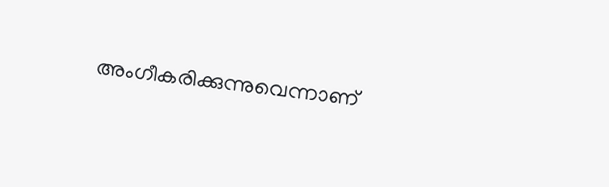അംഗീകരിക്കുന്നുവെന്നാണ്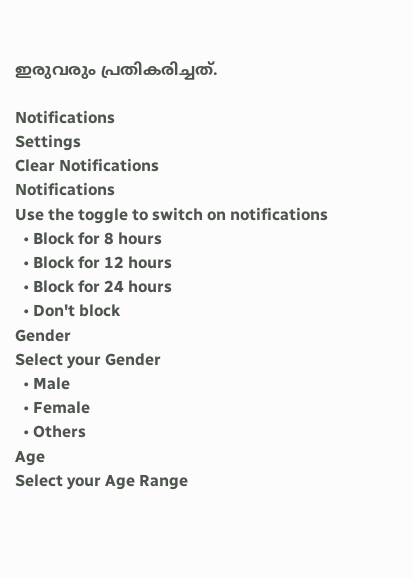ഇരുവരും പ്രതികരിച്ചത്.

Notifications
Settings
Clear Notifications
Notifications
Use the toggle to switch on notifications
  • Block for 8 hours
  • Block for 12 hours
  • Block for 24 hours
  • Don't block
Gender
Select your Gender
  • Male
  • Female
  • Others
Age
Select your Age Range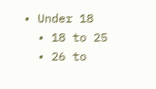• Under 18
  • 18 to 25
  • 26 to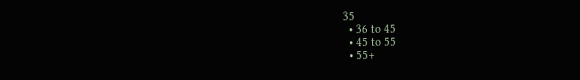35
  • 36 to 45
  • 45 to 55
  • 55+